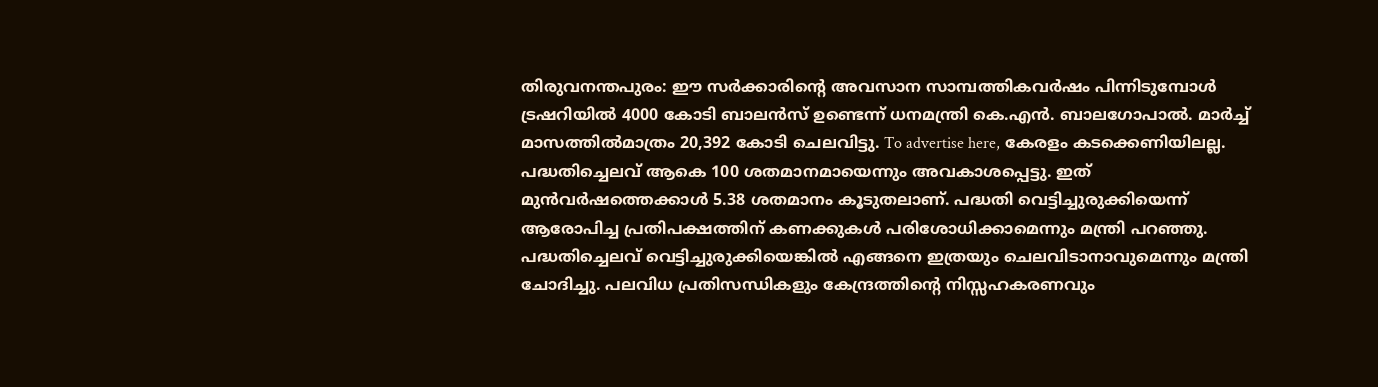തിരുവനന്തപുരം: ഈ സർക്കാരിന്റെ അവസാന സാമ്പത്തികവർഷം പിന്നിടുമ്പോൾ ട്രഷറിയിൽ 4000 കോടി ബാലൻസ് ഉണ്ടെന്ന് ധനമന്ത്രി കെ.എൻ. ബാലഗോപാൽ. മാർച്ച് മാസത്തിൽമാത്രം 20,392 കോടി ചെലവിട്ടു. To advertise here, കേരളം കടക്കെണിയിലല്ല. പദ്ധതിച്ചെലവ് ആകെ 100 ശതമാനമായെന്നും അവകാശപ്പെട്ടു. ഇത് മുൻവർഷത്തെക്കാൾ 5.38 ശതമാനം കൂടുതലാണ്. പദ്ധതി വെട്ടിച്ചുരുക്കിയെന്ന് ആരോപിച്ച പ്രതിപക്ഷത്തിന് കണക്കുകൾ പരിശോധിക്കാമെന്നും മന്ത്രി പറഞ്ഞു. പദ്ധതിച്ചെലവ് വെട്ടിച്ചുരുക്കിയെങ്കിൽ എങ്ങനെ ഇത്രയും ചെലവിടാനാവുമെന്നും മന്ത്രി ചോദിച്ചു. പലവിധ പ്രതിസന്ധികളും കേന്ദ്രത്തിന്റെ നിസ്സഹകരണവും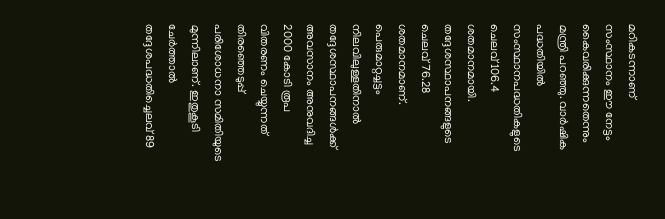മറികടന്നാണ് സംസ്ഥാനം ഈ നേട്ടം കൈവരിക്കുന്നതെന്നും മന്ത്രി പറഞ്ഞു. വാർഷിക പദ്ധതിയിൽ സംസ്ഥാനപദ്ധതികളുടെ ചെലവ് 106.4 ശതമാനമായി. തദ്ദേശസ്ഥാപനങ്ങളുടെ ചെലവ് 76.28 ശതമാനമാണ്. പെരുമാറ്റച്ചട്ടം നിലവിലുള്ളതിനാൽ തദ്ദേശസ്ഥാപനങ്ങൾക്ക് അവസാനം അനുവദിച്ച 2000 കോടി രൂപ വിതരണം ചെയ്യുന്നത് തിരഞ്ഞെടുപ്പ് പരിശോധനാ സമിതിയുടെ മുന്നിലാണ്. ഇതുകൂടി ചേർത്താൽ തദ്ദേശപദ്ധതിച്ചെലവ് 89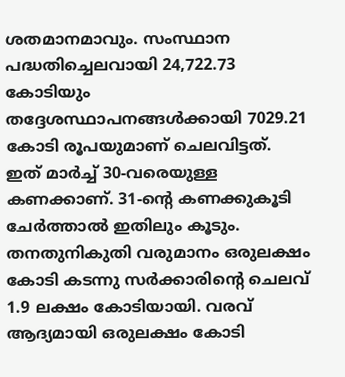ശതമാനമാവും. സംസ്ഥാന പദ്ധതിച്ചെലവായി 24,722.73 കോടിയും തദ്ദേശസ്ഥാപനങ്ങൾക്കായി 7029.21 കോടി രൂപയുമാണ് ചെലവിട്ടത്. ഇത് മാർച്ച് 30-വരെയുള്ള കണക്കാണ്. 31-ന്റെ കണക്കുകൂടി ചേർത്താൽ ഇതിലും കൂടും. തനതുനികുതി വരുമാനം ഒരുലക്ഷം കോടി കടന്നു സർക്കാരിന്റെ ചെലവ് 1.9 ലക്ഷം കോടിയായി. വരവ് ആദ്യമായി ഒരുലക്ഷം കോടി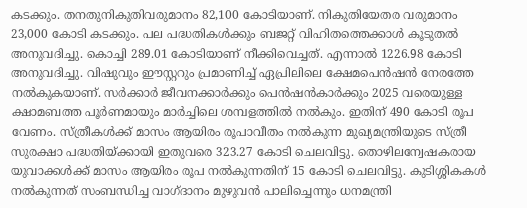കടക്കും. തനതുനികുതിവരുമാനം 82,100 കോടിയാണ്. നികുതിയേതര വരുമാനം 23,000 കോടി കടക്കും. പല പദ്ധതികൾക്കും ബജറ്റ് വിഹിതത്തെക്കാൾ കൂടുതൽ അനുവദിച്ചു. കൊച്ചി 289.01 കോടിയാണ് നീക്കിവെച്ചത്. എന്നാൽ 1226.98 കോടി അനുവദിച്ചു. വിഷുവും ഈസ്റ്ററും പ്രമാണിച്ച് ഏപ്രിലിലെ ക്ഷേമപെൻഷൻ നേരത്തേ നൽകുകയാണ്. സർക്കാർ ജീവനക്കാർക്കും പെൻഷൻകാർക്കും 2025 വരെയുള്ള ക്ഷാമബത്ത പൂർണമായും മാർച്ചിലെ ശമ്പളത്തിൽ നൽകും. ഇതിന് 490 കോടി രൂപ വേണം. സ്ത്രീകൾക്ക് മാസം ആയിരം രൂപാവീതം നൽകുന്ന മുഖ്യമന്ത്രിയുടെ സ്ത്രീ സുരക്ഷാ പദ്ധതിയ്ക്കായി ഇതുവരെ 323.27 കോടി ചെലവിട്ടു. തൊഴിലന്വേഷകരായ യുവാക്കൾക്ക് മാസം ആയിരം രൂപ നൽകുന്നതിന് 15 കോടി ചെലവിട്ടു. കുടിശ്ശികകൾ നൽകുന്നത് സംബന്ധിച്ച വാഗ്ദാനം മുഴുവൻ പാലിച്ചെന്നും ധനമന്ത്രി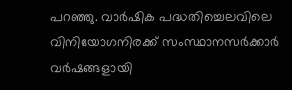പറഞ്ഞു. വാർഷിക പദ്ധതിച്ചെലവിലെ വിനിയോഗനിരക്ക് സംസ്ഥാനസർക്കാർ വർഷങ്ങളായി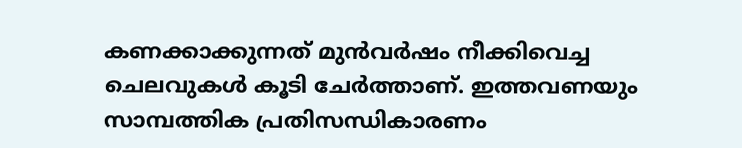കണക്കാക്കുന്നത് മുൻവർഷം നീക്കിവെച്ച ചെലവുകൾ കൂടി ചേർത്താണ്. ഇത്തവണയും സാമ്പത്തിക പ്രതിസന്ധികാരണം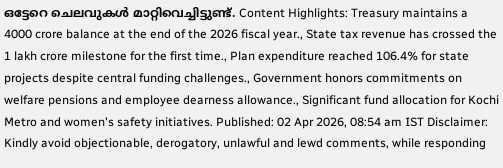ഒട്ടേറെ ചെലവുകൾ മാറ്റിവെച്ചിട്ടുണ്ട്. Content Highlights: Treasury maintains a 4000 crore balance at the end of the 2026 fiscal year., State tax revenue has crossed the 1 lakh crore milestone for the first time., Plan expenditure reached 106.4% for state projects despite central funding challenges., Government honors commitments on welfare pensions and employee dearness allowance., Significant fund allocation for Kochi Metro and women's safety initiatives. Published: 02 Apr 2026, 08:54 am IST Disclaimer: Kindly avoid objectionable, derogatory, unlawful and lewd comments, while responding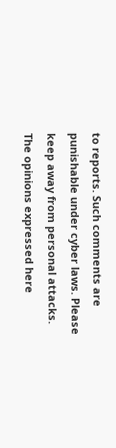to reports. Such comments are punishable under cyber laws. Please keep away from personal attacks. The opinions expressed here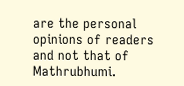are the personal opinions of readers and not that of Mathrubhumi.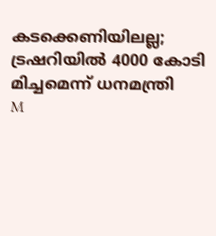കടക്കെണിയിലല്ല; ട്രഷറിയിൽ 4000 കോടി മിച്ചമെന്ന് ധനമന്ത്രി
M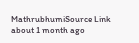MathrubhumiSource Link
about 1 month ago